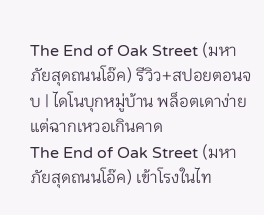The End of Oak Street (มหาภัยสุดถนนโอ๊ค) รีวิว+สปอยตอนจบ | ไดโนบุกหมู่บ้าน พล็อตเดาง่าย แต่ฉากเหวอเกินคาด
The End of Oak Street (มหาภัยสุดถนนโอ๊ค) เข้าโรงในไท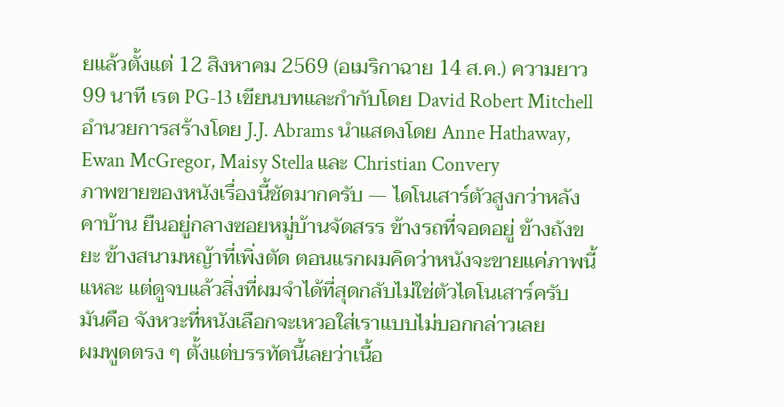ยแล้วตั้งแต่ 12 สิงหาคม 2569 (อเมริกาฉาย 14 ส.ค.) ความยาว 99 นาที เรต PG-13 เขียนบทและกำกับโดย David Robert Mitchell อำนวยการสร้างโดย J.J. Abrams นำแสดงโดย Anne Hathaway, Ewan McGregor, Maisy Stella และ Christian Convery
ภาพขายของหนังเรื่องนี้ชัดมากครับ — ไดโนเสาร์ตัวสูงกว่าหลังคาบ้าน ยืนอยู่กลางซอยหมู่บ้านจัดสรร ข้างรถที่จอดอยู่ ข้างถังขยะ ข้างสนามหญ้าที่เพิ่งตัด ตอนแรกผมคิดว่าหนังจะขายแค่ภาพนี้แหละ แต่ดูจบแล้วสิ่งที่ผมจำได้ที่สุดกลับไม่ใช่ตัวไดโนเสาร์ครับ มันคือ จังหวะที่หนังเลือกจะเหวอใส่เราแบบไม่บอกกล่าวเลย
ผมพูดตรง ๆ ตั้งแต่บรรทัดนี้เลยว่าเนื้อ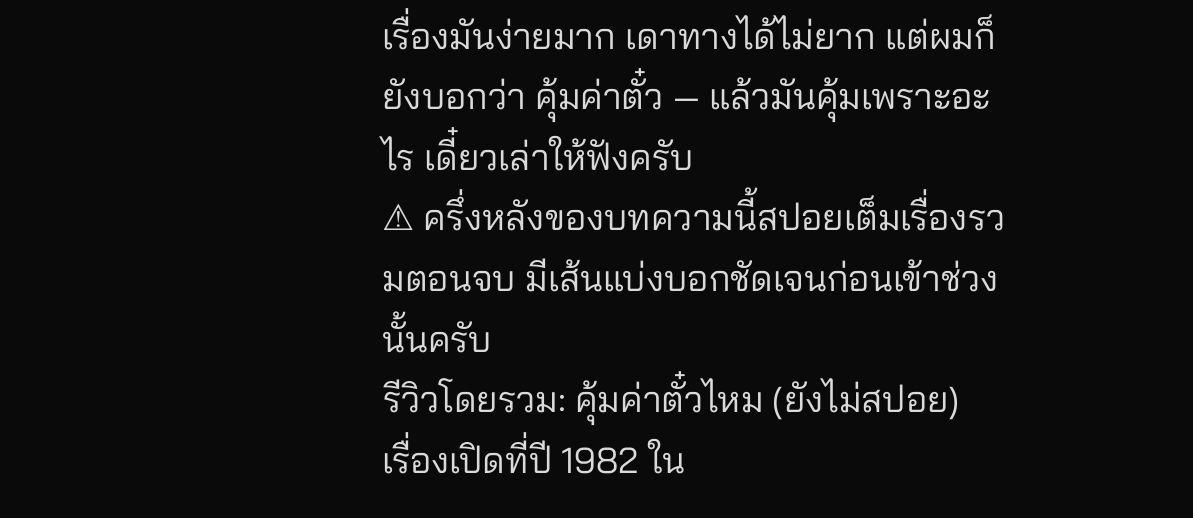เรื่องมันง่ายมาก เดาทางได้ไม่ยาก แต่ผมก็ยังบอกว่า คุ้มค่าตั๋ว — แล้วมันคุ้มเพราะอะไร เดี๋ยวเล่าให้ฟังครับ
⚠ ครึ่งหลังของบทความนี้สปอยเต็มเรื่องรวมตอนจบ มีเส้นแบ่งบอกชัดเจนก่อนเข้าช่วงนั้นครับ
รีวิวโดยรวม: คุ้มค่าตั๋วไหม (ยังไม่สปอย)
เรื่องเปิดที่ปี 1982 ใน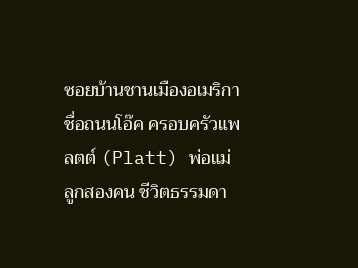ซอยบ้านชานเมืองอเมริกาชื่อถนนโอ๊ค ครอบครัวแพลตต์ (Platt) พ่อแม่ลูกสองคน ชีวิตธรรมดา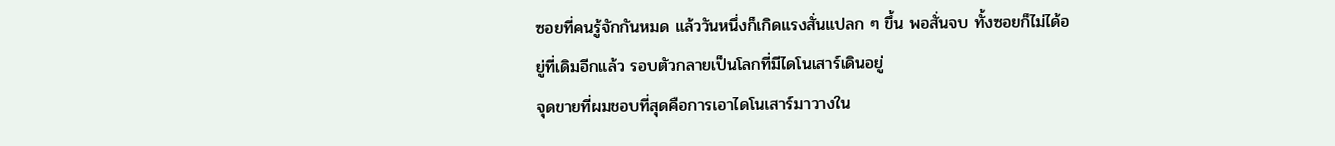ซอยที่คนรู้จักกันหมด แล้ววันหนึ่งก็เกิดแรงสั่นแปลก ๆ ขึ้น พอสั่นจบ ทั้งซอยก็ไม่ได้อยู่ที่เดิมอีกแล้ว รอบตัวกลายเป็นโลกที่มีไดโนเสาร์เดินอยู่
จุดขายที่ผมชอบที่สุดคือการเอาไดโนเสาร์มาวางใน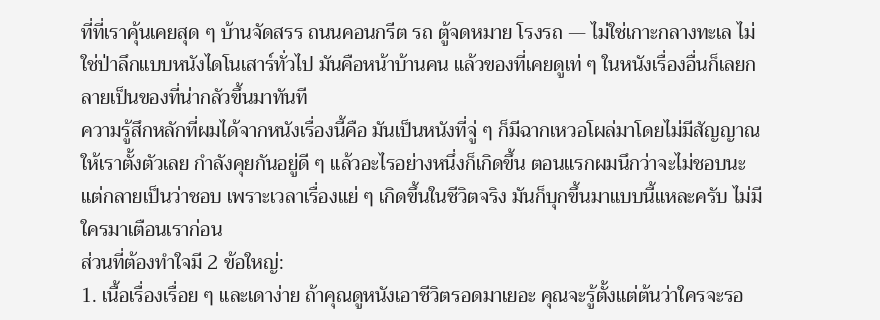ที่ที่เราคุ้นเคยสุด ๆ บ้านจัดสรร ถนนคอนกรีต รถ ตู้จดหมาย โรงรถ — ไม่ใช่เกาะกลางทะเล ไม่ใช่ป่าลึกแบบหนังไดโนเสาร์ทั่วไป มันคือหน้าบ้านคน แล้วของที่เคยดูเท่ ๆ ในหนังเรื่องอื่นก็เลยกลายเป็นของที่น่ากลัวขึ้นมาทันที
ความรู้สึกหลักที่ผมได้จากหนังเรื่องนี้คือ มันเป็นหนังที่จู่ ๆ ก็มีฉากเหวอโผล่มาโดยไม่มีสัญญาณให้เราตั้งตัวเลย กำลังคุยกันอยู่ดี ๆ แล้วอะไรอย่างหนึ่งก็เกิดขึ้น ตอนแรกผมนึกว่าจะไม่ชอบนะ แต่กลายเป็นว่าชอบ เพราะเวลาเรื่องแย่ ๆ เกิดขึ้นในชีวิตจริง มันก็บุกขึ้นมาแบบนี้แหละครับ ไม่มีใครมาเตือนเราก่อน
ส่วนที่ต้องทำใจมี 2 ข้อใหญ่:
1. เนื้อเรื่องเรื่อย ๆ และเดาง่าย ถ้าคุณดูหนังเอาชีวิตรอดมาเยอะ คุณจะรู้ตั้งแต่ต้นว่าใครจะรอ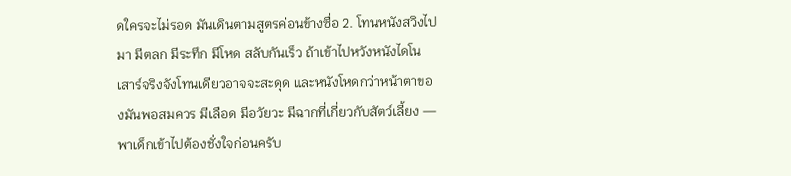ดใครจะไม่รอด มันเดินตามสูตรค่อนข้างซื่อ 2. โทนหนังสวิงไปมา มีตลก มีระทึก มีโหด สลับกันเร็ว ถ้าเข้าไปหวังหนังไดโนเสาร์จริงจังโทนเดียวอาจจะสะดุด และหนังโหดกว่าหน้าตาของมันพอสมควร มีเลือด มีอวัยวะ มีฉากที่เกี่ยวกับสัตว์เลี้ยง — พาเด็กเข้าไปต้องชั่งใจก่อนครับ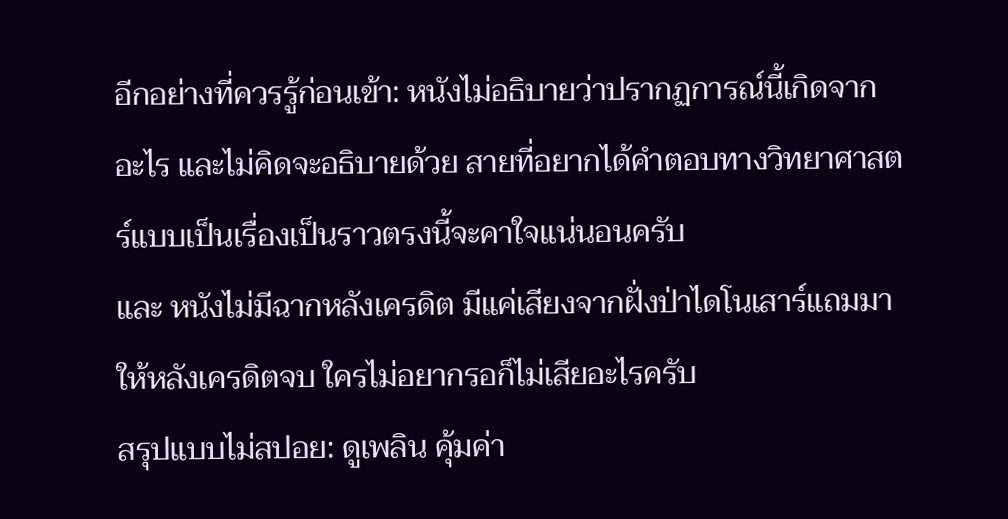อีกอย่างที่ควรรู้ก่อนเข้า: หนังไม่อธิบายว่าปรากฏการณ์นี้เกิดจากอะไร และไม่คิดจะอธิบายด้วย สายที่อยากได้คำตอบทางวิทยาศาสตร์แบบเป็นเรื่องเป็นราวตรงนี้จะคาใจแน่นอนครับ
และ หนังไม่มีฉากหลังเครดิต มีแค่เสียงจากฝั่งป่าไดโนเสาร์แถมมาให้หลังเครดิตจบ ใครไม่อยากรอก็ไม่เสียอะไรครับ
สรุปแบบไม่สปอย: ดูเพลิน คุ้มค่า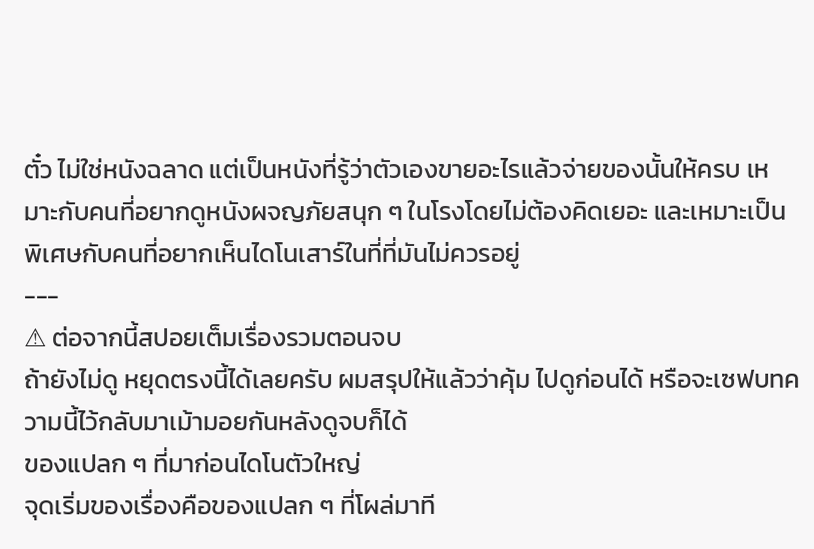ตั๋ว ไม่ใช่หนังฉลาด แต่เป็นหนังที่รู้ว่าตัวเองขายอะไรแล้วจ่ายของนั้นให้ครบ เหมาะกับคนที่อยากดูหนังผจญภัยสนุก ๆ ในโรงโดยไม่ต้องคิดเยอะ และเหมาะเป็นพิเศษกับคนที่อยากเห็นไดโนเสาร์ในที่ที่มันไม่ควรอยู่
---
⚠ ต่อจากนี้สปอยเต็มเรื่องรวมตอนจบ
ถ้ายังไม่ดู หยุดตรงนี้ได้เลยครับ ผมสรุปให้แล้วว่าคุ้ม ไปดูก่อนได้ หรือจะเซฟบทความนี้ไว้กลับมาเม้ามอยกันหลังดูจบก็ได้
ของแปลก ๆ ที่มาก่อนไดโนตัวใหญ่
จุดเริ่มของเรื่องคือของแปลก ๆ ที่โผล่มาที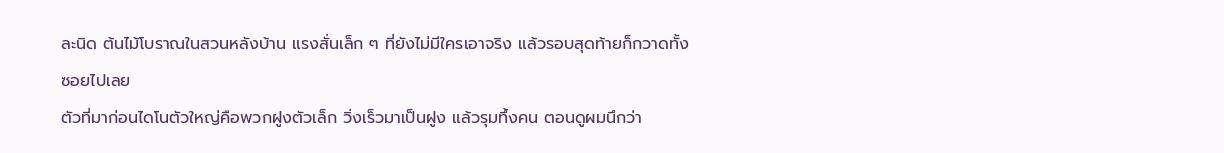ละนิด ต้นไม้โบราณในสวนหลังบ้าน แรงสั่นเล็ก ๆ ที่ยังไม่มีใครเอาจริง แล้วรอบสุดท้ายก็กวาดทั้งซอยไปเลย
ตัวที่มาก่อนไดโนตัวใหญ่คือพวกฝูงตัวเล็ก วิ่งเร็วมาเป็นฝูง แล้วรุมทึ้งคน ตอนดูผมนึกว่า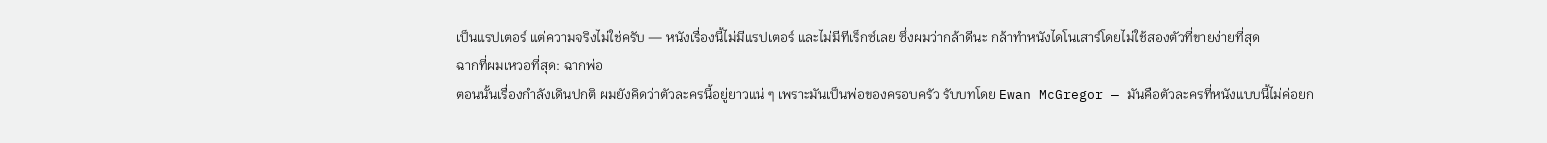เป็นแรปเตอร์ แต่ความจริงไม่ใช่ครับ — หนังเรื่องนี้ไม่มีแรปเตอร์ และไม่มีทีเร็กซ์เลย ซึ่งผมว่ากล้าดีนะ กล้าทำหนังไดโนเสาร์โดยไม่ใช้สองตัวที่ขายง่ายที่สุด
ฉากที่ผมเหวอที่สุด: ฉากพ่อ
ตอนนั้นเรื่องกำลังเดินปกติ ผมยังคิดว่าตัวละครนี้อยู่ยาวแน่ ๆ เพราะมันเป็นพ่อของครอบครัว รับบทโดย Ewan McGregor — มันคือตัวละครที่หนังแบบนี้ไม่ค่อยก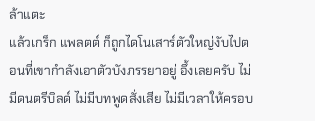ล้าแตะ
แล้วเกร็ก แพลตต์ ก็ถูกไดโนเสาร์ตัวใหญ่งับไปตอนที่เขากำลังเอาตัวบังภรรยาอยู่ อึ้งเลยครับ ไม่มีดนตรีบิลด์ ไม่มีบทพูดสั่งเสีย ไม่มีเวลาให้ครอบ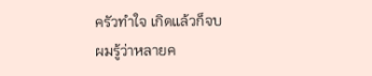ครัวทำใจ เกิดแล้วก็จบ
ผมรู้ว่าหลายค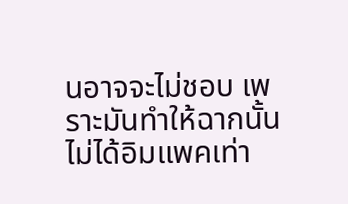นอาจจะไม่ชอบ เพราะมันทำให้ฉากนั้นไม่ได้อิมแพคเท่า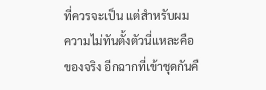ที่ควรจะเป็น แต่สำหรับผม ความไม่ทันตั้งตัวนี่แหละคือของจริง อีกฉากที่เข้าชุดกันคื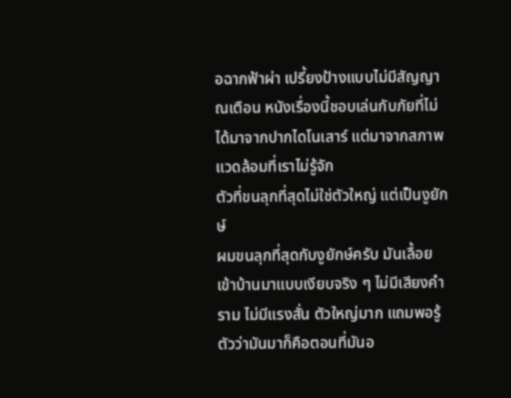อฉากฟ้าผ่า เปรี้ยงป้างแบบไม่มีสัญญาณเตือน หนังเรื่องนี้ชอบเล่นกับภัยที่ไม่ได้มาจากปากไดโนเสาร์ แต่มาจากสภาพแวดล้อมที่เราไม่รู้จัก
ตัวที่ขนลุกที่สุดไม่ใช่ตัวใหญ่ แต่เป็นงูยักษ์
ผมขนลุกที่สุดกับงูยักษ์ครับ มันเลื้อยเข้าบ้านมาแบบเงียบจริง ๆ ไม่มีเสียงคำราม ไม่มีแรงสั่น ตัวใหญ่มาก แถมพอรู้ตัวว่ามันมาก็คือตอนที่มันอ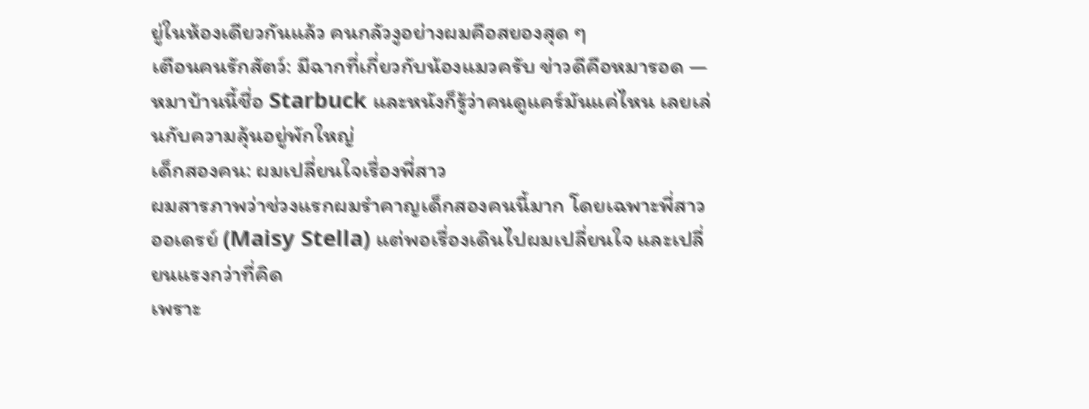ยู่ในห้องเดียวกันแล้ว คนกลัวงูอย่างผมคือสยองสุด ๆ
เตือนคนรักสัตว์: มีฉากที่เกี่ยวกับน้องแมวครับ ข่าวดีคือหมารอด — หมาบ้านนี้ชื่อ Starbuck และหนังก็รู้ว่าคนดูแคร์มันแค่ไหน เลยเล่นกับความลุ้นอยู่พักใหญ่
เด็กสองคน: ผมเปลี่ยนใจเรื่องพี่สาว
ผมสารภาพว่าช่วงแรกผมรำคาญเด็กสองคนนี้มาก โดยเฉพาะพี่สาว ออเดรย์ (Maisy Stella) แต่พอเรื่องเดินไปผมเปลี่ยนใจ และเปลี่ยนแรงกว่าที่คิด
เพราะ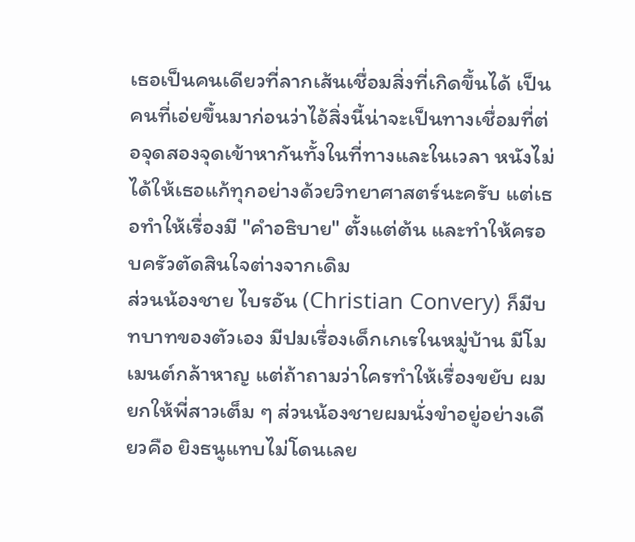เธอเป็นคนเดียวที่ลากเส้นเชื่อมสิ่งที่เกิดขึ้นได้ เป็นคนที่เอ่ยขึ้นมาก่อนว่าไอ้สิ่งนี้น่าจะเป็นทางเชื่อมที่ต่อจุดสองจุดเข้าหากันทั้งในที่ทางและในเวลา หนังไม่ได้ให้เธอแก้ทุกอย่างด้วยวิทยาศาสตร์นะครับ แต่เธอทำให้เรื่องมี "คำอธิบาย" ตั้งแต่ต้น และทำให้ครอบครัวตัดสินใจต่างจากเดิม
ส่วนน้องชาย ไบรอัน (Christian Convery) ก็มีบทบาทของตัวเอง มีปมเรื่องเด็กเกเรในหมู่บ้าน มีโมเมนต์กล้าหาญ แต่ถ้าถามว่าใครทำให้เรื่องขยับ ผมยกให้พี่สาวเต็ม ๆ ส่วนน้องชายผมนั่งขำอยู่อย่างเดียวคือ ยิงธนูแทบไม่โดนเลย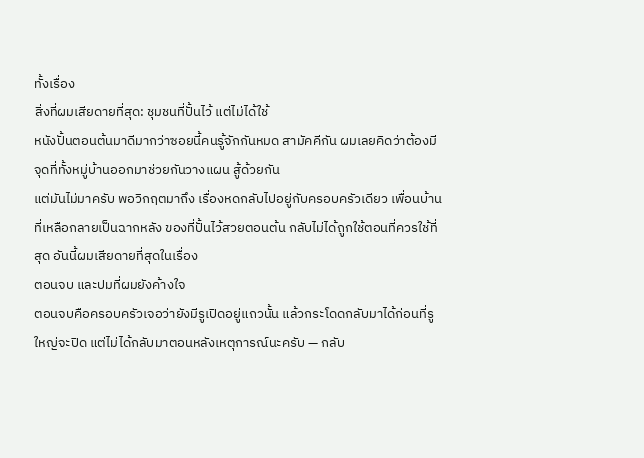ทั้งเรื่อง
สิ่งที่ผมเสียดายที่สุด: ชุมชนที่ปั้นไว้ แต่ไม่ได้ใช้
หนังปั้นตอนต้นมาดีมากว่าซอยนี้คนรู้จักกันหมด สามัคคีกัน ผมเลยคิดว่าต้องมีจุดที่ทั้งหมู่บ้านออกมาช่วยกันวางแผน สู้ด้วยกัน
แต่มันไม่มาครับ พอวิกฤตมาถึง เรื่องหดกลับไปอยู่กับครอบครัวเดียว เพื่อนบ้านที่เหลือกลายเป็นฉากหลัง ของที่ปั้นไว้สวยตอนต้น กลับไม่ได้ถูกใช้ตอนที่ควรใช้ที่สุด อันนี้ผมเสียดายที่สุดในเรื่อง
ตอนจบ และปมที่ผมยังค้างใจ
ตอนจบคือครอบครัวเจอว่ายังมีรูเปิดอยู่แถวนั้น แล้วกระโดดกลับมาได้ก่อนที่รูใหญ่จะปิด แต่ไม่ได้กลับมาตอนหลังเหตุการณ์นะครับ — กลับ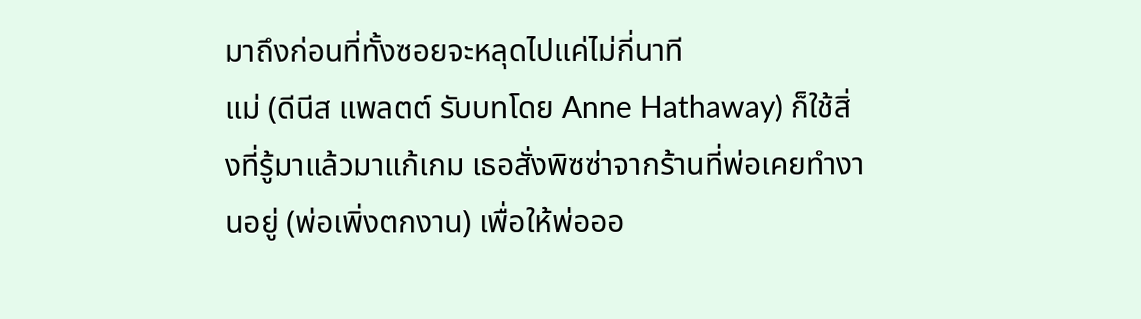มาถึงก่อนที่ทั้งซอยจะหลุดไปแค่ไม่กี่นาที
แม่ (ดีนีส แพลตต์ รับบทโดย Anne Hathaway) ก็ใช้สิ่งที่รู้มาแล้วมาแก้เกม เธอสั่งพิซซ่าจากร้านที่พ่อเคยทำงานอยู่ (พ่อเพิ่งตกงาน) เพื่อให้พ่อออ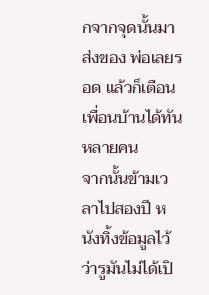กจากจุดนั้นมาส่งของ พ่อเลยรอด แล้วก็เตือนเพื่อนบ้านได้ทันหลายคน
จากนั้นข้ามเวลาไปสองปี หนังทิ้งข้อมูลไว้ว่ารูมันไม่ได้เปิ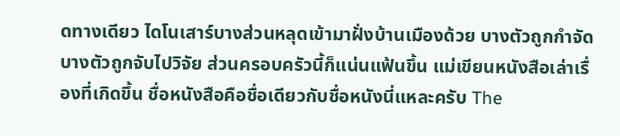ดทางเดียว ไดโนเสาร์บางส่วนหลุดเข้ามาฝั่งบ้านเมืองด้วย บางตัวถูกกำจัด บางตัวถูกจับไปวิจัย ส่วนครอบครัวนี้ก็แน่นแฟ้นขึ้น แม่เขียนหนังสือเล่าเรื่องที่เกิดขึ้น ชื่อหนังสือคือชื่อเดียวกับชื่อหนังนี่แหละครับ The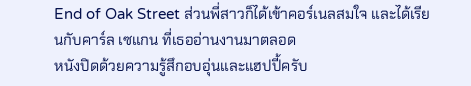End of Oak Street ส่วนพี่สาวก็ได้เข้าคอร์เนลสมใจ และได้เรียนกับคาร์ล เซแกน ที่เธออ่านงานมาตลอด
หนังปิดด้วยความรู้สึกอบอุ่นและแฮปปี้ครับ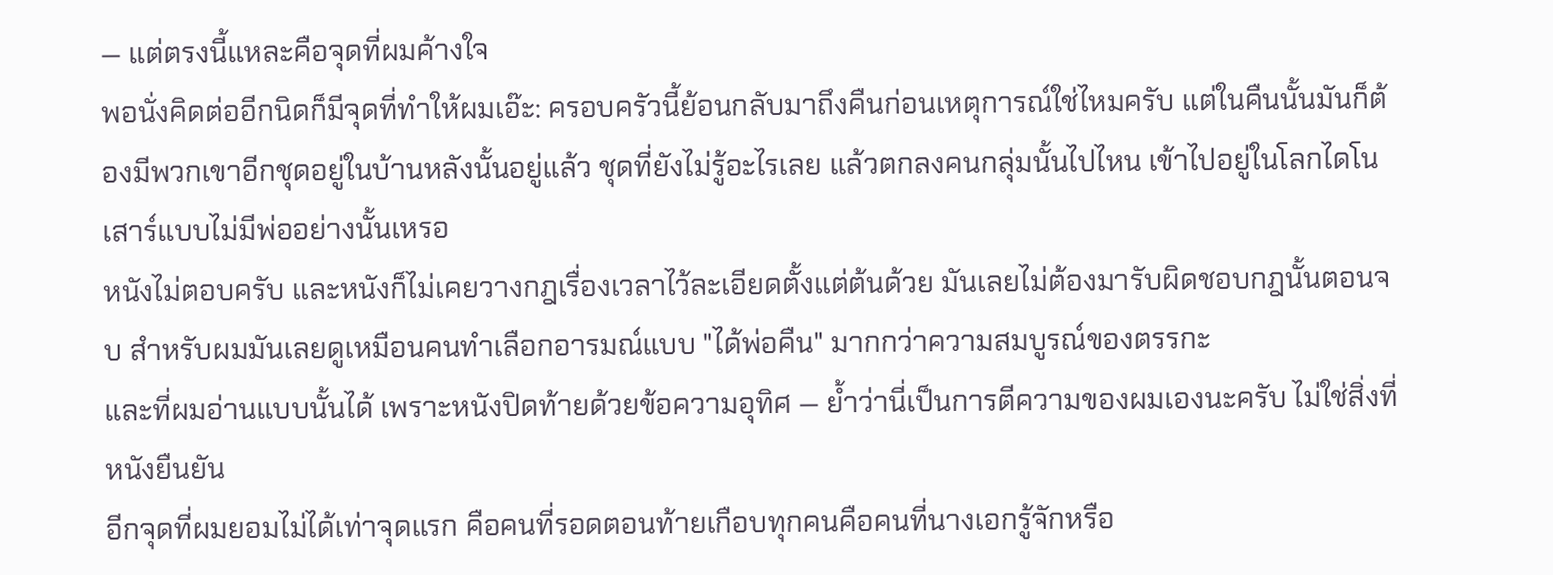— แต่ตรงนี้แหละคือจุดที่ผมค้างใจ
พอนั่งคิดต่ออีกนิดก็มีจุดที่ทำให้ผมเอ๊ะ: ครอบครัวนี้ย้อนกลับมาถึงคืนก่อนเหตุการณ์ใช่ไหมครับ แต่ในคืนนั้นมันก็ต้องมีพวกเขาอีกชุดอยู่ในบ้านหลังนั้นอยู่แล้ว ชุดที่ยังไม่รู้อะไรเลย แล้วตกลงคนกลุ่มนั้นไปไหน เข้าไปอยู่ในโลกไดโนเสาร์แบบไม่มีพ่ออย่างนั้นเหรอ
หนังไม่ตอบครับ และหนังก็ไม่เคยวางกฎเรื่องเวลาไว้ละเอียดตั้งแต่ต้นด้วย มันเลยไม่ต้องมารับผิดชอบกฎนั้นตอนจบ สำหรับผมมันเลยดูเหมือนคนทำเลือกอารมณ์แบบ "ได้พ่อคืน" มากกว่าความสมบูรณ์ของตรรกะ
และที่ผมอ่านแบบนั้นได้ เพราะหนังปิดท้ายด้วยข้อความอุทิศ — ย้ำว่านี่เป็นการตีความของผมเองนะครับ ไม่ใช่สิ่งที่หนังยืนยัน
อีกจุดที่ผมยอมไม่ได้เท่าจุดแรก คือคนที่รอดตอนท้ายเกือบทุกคนคือคนที่นางเอกรู้จักหรือ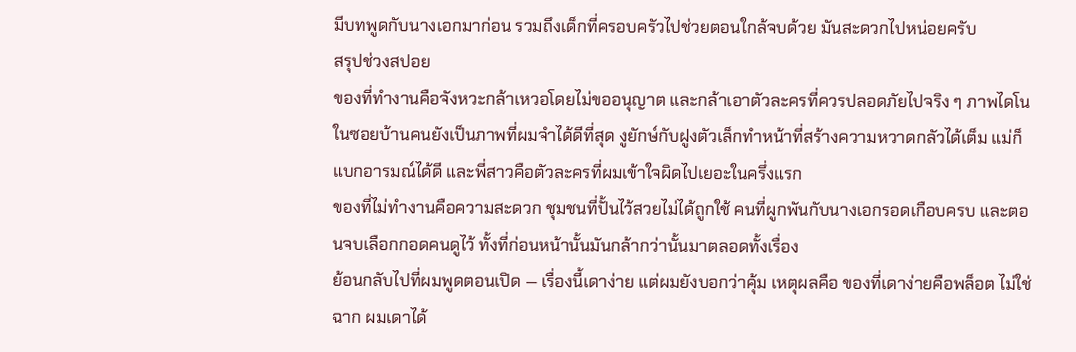มีบทพูดกับนางเอกมาก่อน รวมถึงเด็กที่ครอบครัวไปช่วยตอนใกล้จบด้วย มันสะดวกไปหน่อยครับ
สรุปช่วงสปอย
ของที่ทำงานคือจังหวะกล้าเหวอโดยไม่ขออนุญาต และกล้าเอาตัวละครที่ควรปลอดภัยไปจริง ๆ ภาพไดโนในซอยบ้านคนยังเป็นภาพที่ผมจำได้ดีที่สุด งูยักษ์กับฝูงตัวเล็กทำหน้าที่สร้างความหวาดกลัวได้เต็ม แม่ก็แบกอารมณ์ได้ดี และพี่สาวคือตัวละครที่ผมเข้าใจผิดไปเยอะในครึ่งแรก
ของที่ไม่ทำงานคือความสะดวก ชุมชนที่ปั้นไว้สวยไม่ได้ถูกใช้ คนที่ผูกพันกับนางเอกรอดเกือบครบ และตอนจบเลือกกอดคนดูไว้ ทั้งที่ก่อนหน้านั้นมันกล้ากว่านั้นมาตลอดทั้งเรื่อง
ย้อนกลับไปที่ผมพูดตอนเปิด — เรื่องนี้เดาง่าย แต่ผมยังบอกว่าคุ้ม เหตุผลคือ ของที่เดาง่ายคือพล็อต ไม่ใช่ฉาก ผมเดาได้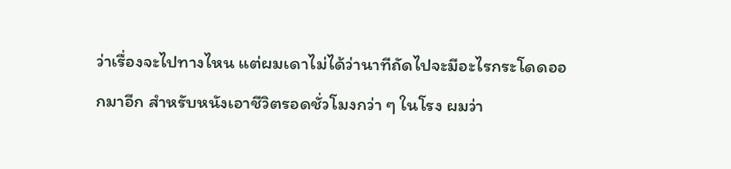ว่าเรื่องจะไปทางไหน แต่ผมเดาไม่ได้ว่านาทีถัดไปจะมีอะไรกระโดดออกมาอีก สำหรับหนังเอาชีวิตรอดชั่วโมงกว่า ๆ ในโรง ผมว่า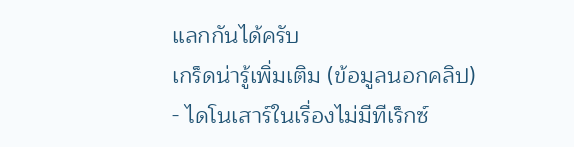แลกกันได้ครับ
เกร็ดน่ารู้เพิ่มเติม (ข้อมูลนอกคลิป)
- ไดโนเสาร์ในเรื่องไม่มีทีเร็กซ์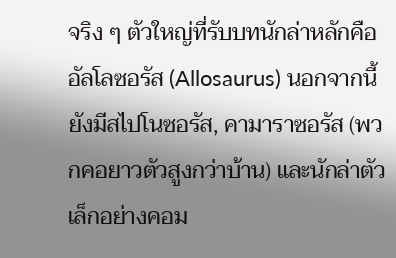จริง ๆ ตัวใหญ่ที่รับบทนักล่าหลักคือ อัลโลซอรัส (Allosaurus) นอกจากนี้ยังมีสไปโนซอรัส, คามาราซอรัส (พวกคอยาวตัวสูงกว่าบ้าน) และนักล่าตัวเล็กอย่างคอม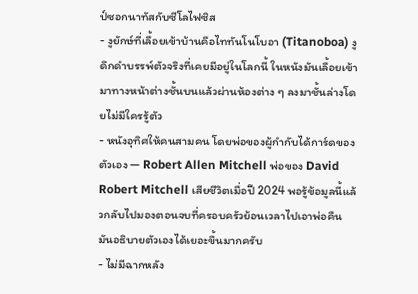ป์ซอกนาทัสกับซีโลไฟซิส
- งูยักษ์ที่เลื้อยเข้าบ้านคือไททันโนโบอา (Titanoboa) งูดึกดำบรรพ์ตัวจริงที่เคยมีอยู่ในโลกนี้ ในหนังมันเลื้อยเข้ามาทางหน้าต่างชั้นบนแล้วผ่านห้องต่าง ๆ ลงมาชั้นล่างโดยไม่มีใครรู้ตัว
- หนังอุทิศให้คนสามคน โดยพ่อของผู้กำกับได้การ์ดของตัวเอง — Robert Allen Mitchell พ่อของ David Robert Mitchell เสียชีวิตเมื่อปี 2024 พอรู้ข้อมูลนี้แล้วกลับไปมองตอนจบที่ครอบครัวย้อนเวลาไปเอาพ่อคืน มันอธิบายตัวเองได้เยอะขึ้นมากครับ
- ไม่มีฉากหลัง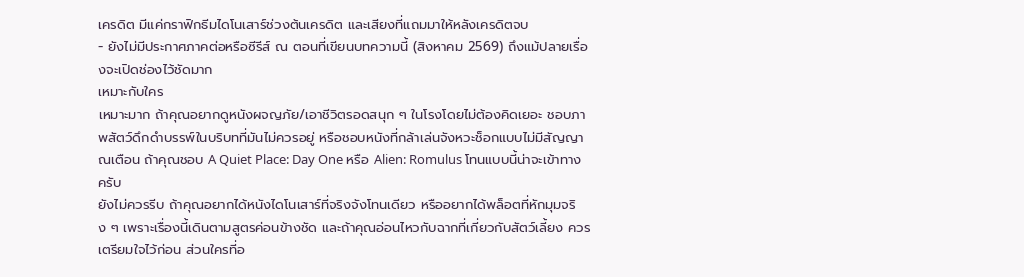เครดิต มีแค่กราฟิกธีมไดโนเสาร์ช่วงต้นเครดิต และเสียงที่แถมมาให้หลังเครดิตจบ
- ยังไม่มีประกาศภาคต่อหรือซีรีส์ ณ ตอนที่เขียนบทความนี้ (สิงหาคม 2569) ถึงแม้ปลายเรื่องจะเปิดช่องไว้ชัดมาก
เหมาะกับใคร
เหมาะมาก ถ้าคุณอยากดูหนังผจญภัย/เอาชีวิตรอดสนุก ๆ ในโรงโดยไม่ต้องคิดเยอะ ชอบภาพสัตว์ดึกดำบรรพ์ในบริบทที่มันไม่ควรอยู่ หรือชอบหนังที่กล้าเล่นจังหวะช็อกแบบไม่มีสัญญาณเตือน ถ้าคุณชอบ A Quiet Place: Day One หรือ Alien: Romulus โทนแบบนี้น่าจะเข้าทางครับ
ยังไม่ควรรีบ ถ้าคุณอยากได้หนังไดโนเสาร์ที่จริงจังโทนเดียว หรืออยากได้พล็อตที่หักมุมจริง ๆ เพราะเรื่องนี้เดินตามสูตรค่อนข้างชัด และถ้าคุณอ่อนไหวกับฉากที่เกี่ยวกับสัตว์เลี้ยง ควรเตรียมใจไว้ก่อน ส่วนใครที่อ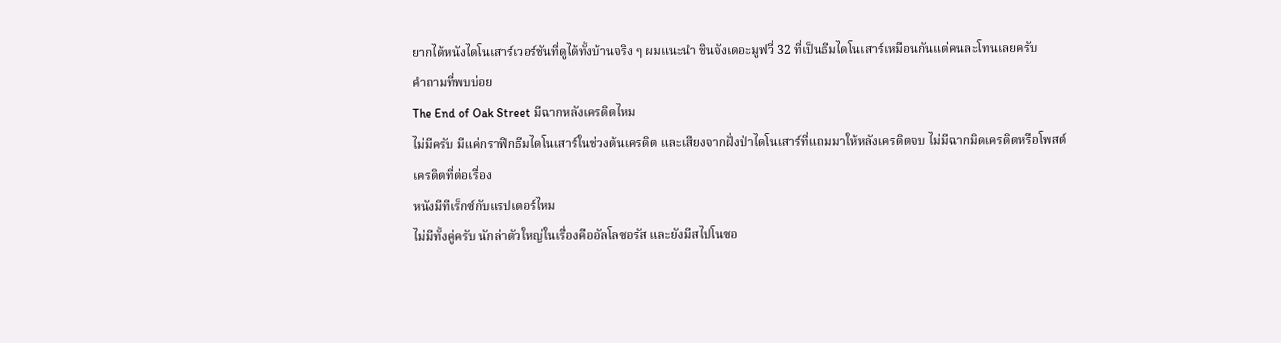ยากได้หนังไดโนเสาร์เวอร์ชันที่ดูได้ทั้งบ้านจริง ๆ ผมแนะนำ ชินจังเดอะมูฟวี่ 32 ที่เป็นธีมไดโนเสาร์เหมือนกันแต่คนละโทนเลยครับ
คำถามที่พบบ่อย
The End of Oak Street มีฉากหลังเครดิตไหม
ไม่มีครับ มีแค่กราฟิกธีมไดโนเสาร์ในช่วงต้นเครดิต และเสียงจากฝั่งป่าไดโนเสาร์ที่แถมมาให้หลังเครดิตจบ ไม่มีฉากมิดเครดิตหรือโพสต์เครดิตที่ต่อเรื่อง
หนังมีทีเร็กซ์กับแรปเตอร์ไหม
ไม่มีทั้งคู่ครับ นักล่าตัวใหญ่ในเรื่องคืออัลโลซอรัส และยังมีสไปโนซอ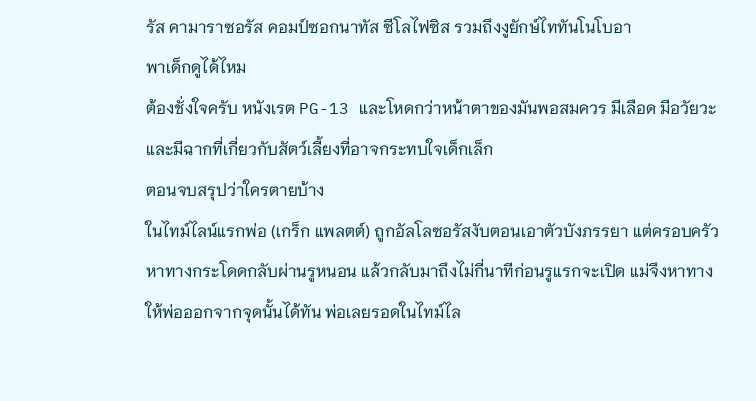รัส คามาราซอรัส คอมป์ซอกนาทัส ซีโลไฟซิส รวมถึงงูยักษ์ไททันโนโบอา
พาเด็กดูได้ไหม
ต้องชั่งใจครับ หนังเรต PG-13 และโหดกว่าหน้าตาของมันพอสมควร มีเลือด มีอวัยวะ และมีฉากที่เกี่ยวกับสัตว์เลี้ยงที่อาจกระทบใจเด็กเล็ก
ตอนจบสรุปว่าใครตายบ้าง
ในไทม์ไลน์แรกพ่อ (เกร็ก แพลตต์) ถูกอัลโลซอรัสงับตอนเอาตัวบังภรรยา แต่ครอบครัวหาทางกระโดดกลับผ่านรูหนอน แล้วกลับมาถึงไม่กี่นาทีก่อนรูแรกจะเปิด แม่จึงหาทางให้พ่อออกจากจุดนั้นได้ทัน พ่อเลยรอดในไทม์ไล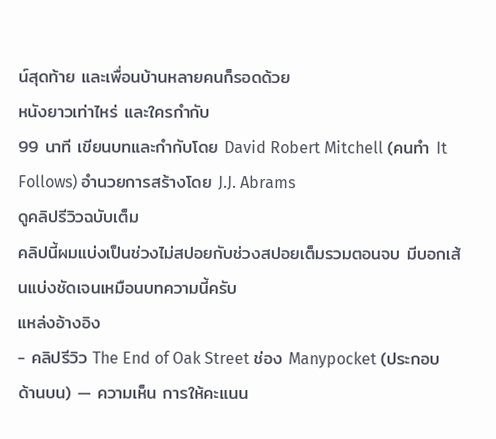น์สุดท้าย และเพื่อนบ้านหลายคนก็รอดด้วย
หนังยาวเท่าไหร่ และใครกำกับ
99 นาที เขียนบทและกำกับโดย David Robert Mitchell (คนทำ It Follows) อำนวยการสร้างโดย J.J. Abrams
ดูคลิปรีวิวฉบับเต็ม
คลิปนี้ผมแบ่งเป็นช่วงไม่สปอยกับช่วงสปอยเต็มรวมตอนจบ มีบอกเส้นแบ่งชัดเจนเหมือนบทความนี้ครับ
แหล่งอ้างอิง
- คลิปรีวิว The End of Oak Street ช่อง Manypocket (ประกอบด้านบน) — ความเห็น การให้คะแนน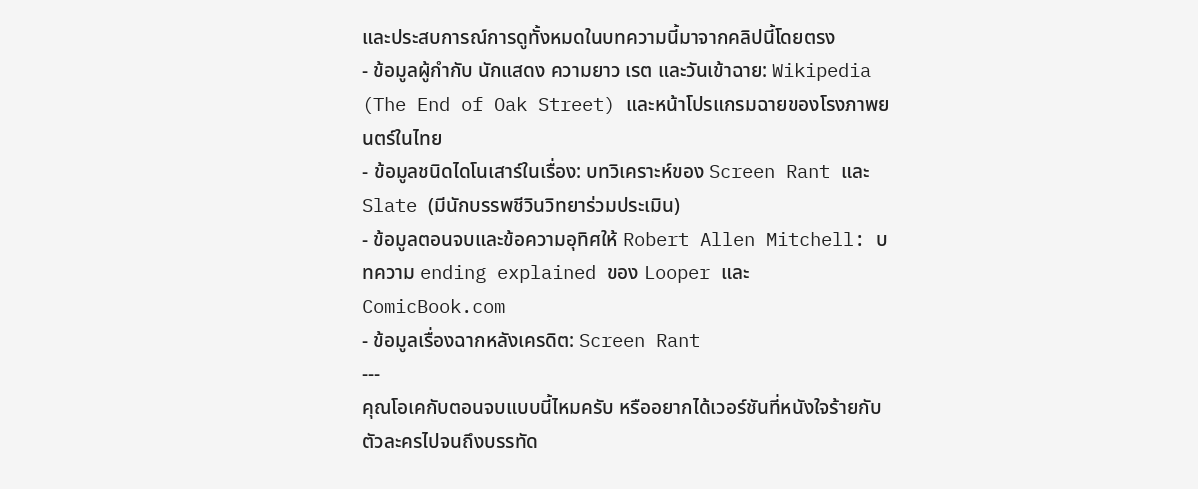และประสบการณ์การดูทั้งหมดในบทความนี้มาจากคลิปนี้โดยตรง
- ข้อมูลผู้กำกับ นักแสดง ความยาว เรต และวันเข้าฉาย: Wikipedia (The End of Oak Street) และหน้าโปรแกรมฉายของโรงภาพยนตร์ในไทย
- ข้อมูลชนิดไดโนเสาร์ในเรื่อง: บทวิเคราะห์ของ Screen Rant และ Slate (มีนักบรรพชีวินวิทยาร่วมประเมิน)
- ข้อมูลตอนจบและข้อความอุทิศให้ Robert Allen Mitchell: บทความ ending explained ของ Looper และ ComicBook.com
- ข้อมูลเรื่องฉากหลังเครดิต: Screen Rant
---
คุณโอเคกับตอนจบแบบนี้ไหมครับ หรืออยากได้เวอร์ชันที่หนังใจร้ายกับตัวละครไปจนถึงบรรทัด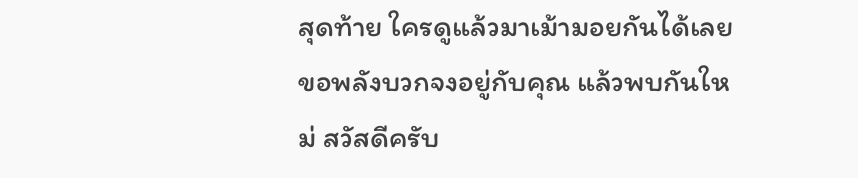สุดท้าย ใครดูแล้วมาเม้ามอยกันได้เลย ขอพลังบวกจงอยู่กับคุณ แล้วพบกันใหม่ สวัสดีครับ